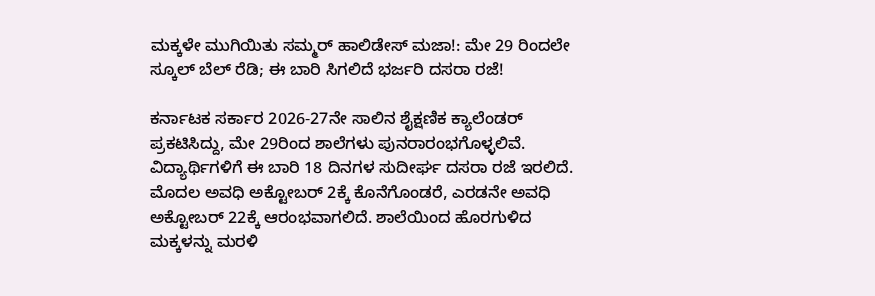ಮಕ್ಕಳೇ ಮುಗಿಯಿತು ಸಮ್ಮರ್ ಹಾಲಿಡೇಸ್ ಮಜಾ!: ಮೇ 29 ರಿಂದಲೇ ಸ್ಕೂಲ್ ಬೆಲ್ ರೆಡಿ; ಈ ಬಾರಿ ಸಿಗಲಿದೆ ಭರ್ಜರಿ ದಸರಾ ರಜೆ!

ಕರ್ನಾಟಕ ಸರ್ಕಾರ 2026-27ನೇ ಸಾಲಿನ ಶೈಕ್ಷಣಿಕ ಕ್ಯಾಲೆಂಡರ್ ಪ್ರಕಟಿಸಿದ್ದು, ಮೇ 29ರಿಂದ ಶಾಲೆಗಳು ಪುನರಾರಂಭಗೊಳ್ಳಲಿವೆ. ವಿದ್ಯಾರ್ಥಿಗಳಿಗೆ ಈ ಬಾರಿ 18 ದಿನಗಳ ಸುದೀರ್ಘ ದಸರಾ ರಜೆ ಇರಲಿದೆ. ಮೊದಲ ಅವಧಿ ಅಕ್ಟೋಬರ್ 2ಕ್ಕೆ ಕೊನೆಗೊಂಡರೆ, ಎರಡನೇ ಅವಧಿ ಅಕ್ಟೋಬರ್ 22ಕ್ಕೆ ಆರಂಭವಾಗಲಿದೆ. ಶಾಲೆಯಿಂದ ಹೊರಗುಳಿದ ಮಕ್ಕಳನ್ನು ಮರಳಿ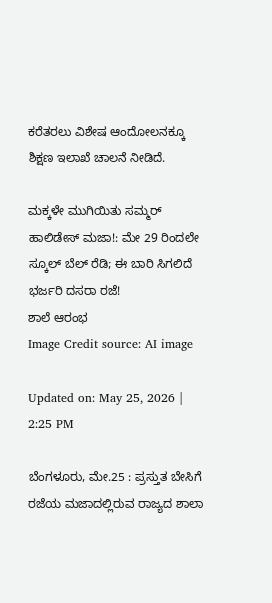ಕರೆತರಲು ವಿಶೇಷ ಆಂದೋಲನಕ್ಕೂ ಶಿಕ್ಷಣ ಇಲಾಖೆ ಚಾಲನೆ ನೀಡಿದೆ.

ಮಕ್ಕಳೇ ಮುಗಿಯಿತು ಸಮ್ಮರ್ ಹಾಲಿಡೇಸ್ ಮಜಾ!: ಮೇ 29 ರಿಂದಲೇ ಸ್ಕೂಲ್ ಬೆಲ್ ರೆಡಿ; ಈ ಬಾರಿ ಸಿಗಲಿದೆ ಭರ್ಜರಿ ದಸರಾ ರಜೆ!
ಶಾಲೆ ಆರಂಭ
Image Credit source: AI image

Updated on: May 25, 2026 | 2:25 PM

ಬೆಂಗಳೂರು, ಮೇ.25 : ಪ್ರಸ್ತುತ ಬೇಸಿಗೆ ರಜೆಯ ಮಜಾದಲ್ಲಿರುವ ರಾಜ್ಯದ ಶಾಲಾ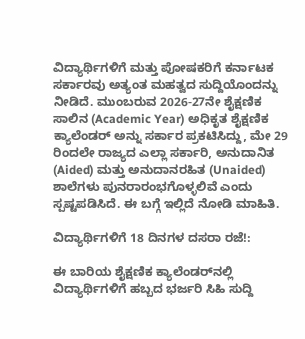ವಿದ್ಯಾರ್ಥಿಗಳಿಗೆ ಮತ್ತು ಪೋಷಕರಿಗೆ ಕರ್ನಾಟಕ ಸರ್ಕಾರವು ಅತ್ಯಂತ ಮಹತ್ವದ ಸುದ್ದಿಯೊಂದನ್ನು ನೀಡಿದೆ. ಮುಂಬರುವ 2026-27ನೇ ಶೈಕ್ಷಣಿಕ ಸಾಲಿನ (Academic Year) ಅಧಿಕೃತ ಶೈಕ್ಷಣಿಕ ಕ್ಯಾಲೆಂಡರ್ ಅನ್ನು ಸರ್ಕಾರ ಪ್ರಕಟಿಸಿದ್ದು, ಮೇ 29 ರಿಂದಲೇ ರಾಜ್ಯದ ಎಲ್ಲಾ ಸರ್ಕಾರಿ, ಅನುದಾನಿತ (Aided) ಮತ್ತು ಅನುದಾನರಹಿತ (Unaided) ಶಾಲೆಗಳು ಪುನರಾರಂಭಗೊಳ್ಳಲಿವೆ ಎಂದು ಸ್ಪಷ್ಟಪಡಿಸಿದೆ. ಈ ಬಗ್ಗೆ ಇಲ್ಲಿದೆ ನೋಡಿ ಮಾಹಿತಿ.

ವಿದ್ಯಾರ್ಥಿಗಳಿಗೆ 18 ದಿನಗಳ ದಸರಾ ರಜೆ!:

ಈ ಬಾರಿಯ ಶೈಕ್ಷಣಿಕ ಕ್ಯಾಲೆಂಡರ್‌ನಲ್ಲಿ ವಿದ್ಯಾರ್ಥಿಗಳಿಗೆ ಹಬ್ಬದ ಭರ್ಜರಿ ಸಿಹಿ ಸುದ್ದಿ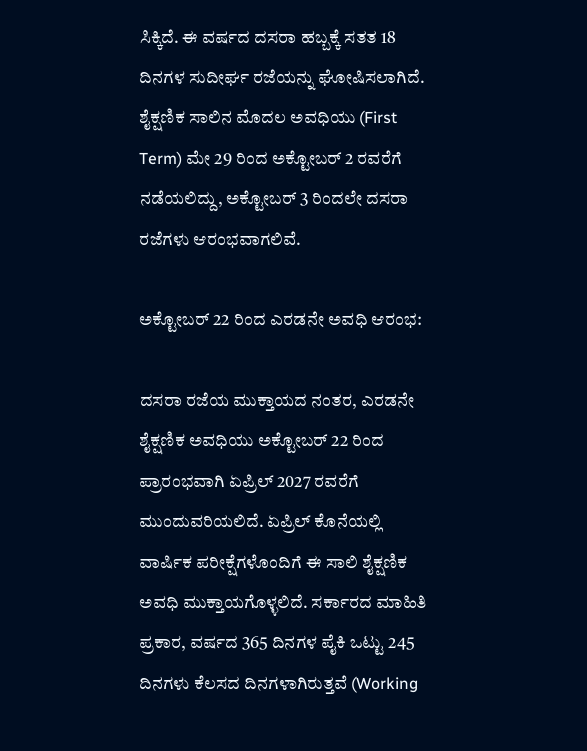ಸಿಕ್ಕಿದೆ. ಈ ವರ್ಷದ ದಸರಾ ಹಬ್ಬಕ್ಕೆ ಸತತ 18 ದಿನಗಳ ಸುದೀರ್ಘ ರಜೆಯನ್ನು ಘೋಷಿಸಲಾಗಿದೆ. ಶೈಕ್ಷಣಿಕ ಸಾಲಿನ ಮೊದಲ ಅವಧಿಯು (First Term) ಮೇ 29 ರಿಂದ ಅಕ್ಟೋಬರ್ 2 ರವರೆಗೆ ನಡೆಯಲಿದ್ದು, ಅಕ್ಟೋಬರ್ 3 ರಿಂದಲೇ ದಸರಾ ರಜೆಗಳು ಆರಂಭವಾಗಲಿವೆ.

ಅಕ್ಟೋಬರ್ 22 ರಿಂದ ಎರಡನೇ ಅವಧಿ ಆರಂಭ:

ದಸರಾ ರಜೆಯ ಮುಕ್ತಾಯದ ನಂತರ, ಎರಡನೇ ಶೈಕ್ಷಣಿಕ ಅವಧಿಯು ಅಕ್ಟೋಬರ್ 22 ರಿಂದ ಪ್ರಾರಂಭವಾಗಿ ಏಪ್ರಿಲ್ 2027 ರವರೆಗೆ ಮುಂದುವರಿಯಲಿದೆ. ಏಪ್ರಿಲ್ ಕೊನೆಯಲ್ಲಿ ವಾರ್ಷಿಕ ಪರೀಕ್ಷೆಗಳೊಂದಿಗೆ ಈ ಸಾಲಿ ಶೈಕ್ಷಣಿಕ ಅವಧಿ ಮುಕ್ತಾಯಗೊಳ್ಳಲಿದೆ. ಸರ್ಕಾರದ ಮಾಹಿತಿ ಪ್ರಕಾರ, ವರ್ಷದ 365 ದಿನಗಳ ಪೈಕಿ ಒಟ್ಟು 245 ದಿನಗಳು ಕೆಲಸದ ದಿನಗಳಾಗಿರುತ್ತವೆ (Working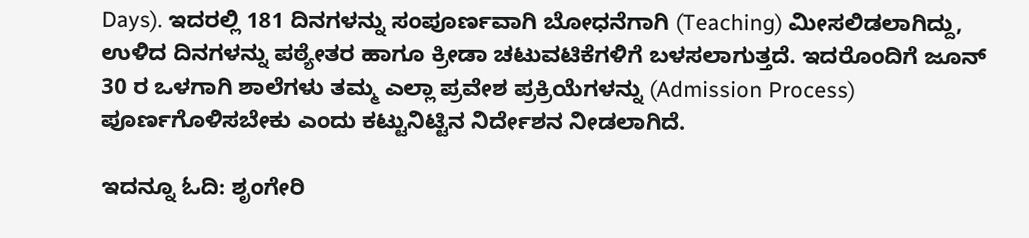Days). ಇದರಲ್ಲಿ 181 ದಿನಗಳನ್ನು ಸಂಪೂರ್ಣವಾಗಿ ಬೋಧನೆಗಾಗಿ (Teaching) ಮೀಸಲಿಡಲಾಗಿದ್ದು, ಉಳಿದ ದಿನಗಳನ್ನು ಪಠ್ಯೇತರ ಹಾಗೂ ಕ್ರೀಡಾ ಚಟುವಟಿಕೆಗಳಿಗೆ ಬಳಸಲಾಗುತ್ತದೆ. ಇದರೊಂದಿಗೆ ಜೂನ್ 30 ರ ಒಳಗಾಗಿ ಶಾಲೆಗಳು ತಮ್ಮ ಎಲ್ಲಾ ಪ್ರವೇಶ ಪ್ರಕ್ರಿಯೆಗಳನ್ನು (Admission Process) ಪೂರ್ಣಗೊಳಿಸಬೇಕು ಎಂದು ಕಟ್ಟುನಿಟ್ಟಿನ ನಿರ್ದೇಶನ ನೀಡಲಾಗಿದೆ.

ಇದನ್ನೂ ಓದಿ: ಶೃಂಗೇರಿ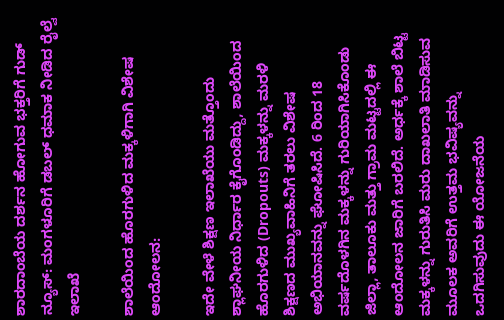ಶಾರದಾಂಬೆಯ ದರ್ಶನ ಹೋಗುವ ಭಕ್ತರಿಗೆ ಗುಡ್ ನ್ಯೂಸ್: ಮಂಗಳೂರಿಗೆ ಡಬಲ್ ಧಮಾಕ ನೀಡಿದ ರೈಲ್ವೆ ಇಲಾಖೆ

ಶಾಲೆಯಿಂದ ಹೊರಗುಳಿದ ಮಕ್ಕಳಿಗಾಗಿ ವಿಶೇಷ ಆಂದೋಲನ:

ಇದೇ ವೇಳೆ ಶಿಕ್ಷಣ ಇಲಾಖೆಯು ಮತ್ತೊಂದು ಶ್ಲಾಘನೀಯ ನಿರ್ಧಾರ ಕೈಗೊಂಡಿದ್ದು, ಶಾಲೆಯಿಂದ ಹೊರಗುಳಿದ (Dropouts) ಮಕ್ಕಳನ್ನು ಮರಳಿ ಶಿಕ್ಷಣದ ಮುಖ್ಯವಾಹಿನಿಗೆ ತರಲು ವಿಶೇಷ ಅಭಿಯಾನವನ್ನು ಘೋಷಿಸಿದೆ. 6 ರಿಂದ 18 ವರ್ಷದೊಳಗಿನ ಮಕ್ಕಳನ್ನು ಗುರಿಯಾಗಿಸಿಕೊಂಡು ಜಿಲ್ಲಾ, ತಾಲೂಕು ಮತ್ತು ಗ್ರಾಮ ಮಟ್ಟದಲ್ಲಿ ಈ ಆಂದೋಲನ ಜಾರಿಗೆ ಬರಲಿದೆ. ಅರ್ಧಕ್ಕೆ ಶಾಲೆ ಬಿಟ್ಟ ಮಕ್ಕಳನ್ನು ಗುರುತಿಸಿ ಮರು ದಾಖಲಾತಿ ಮಾಡಿಸುವ ಮೂಲಕ ಅವರಿಗೆ ಉತ್ತಮ ಭವಿಷ್ಯವನ್ನು ಒದಗಿಸುವುದು ಈ ಯೋಜನೆಯ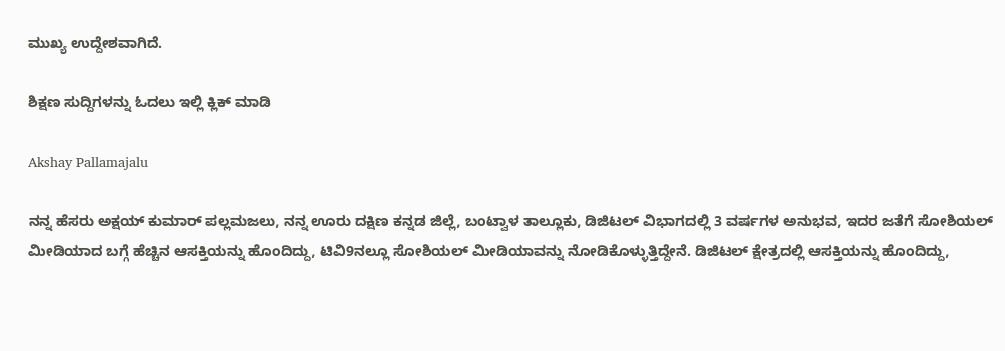ಮುಖ್ಯ ಉದ್ದೇಶವಾಗಿದೆ.

ಶಿಕ್ಷಣ ಸುದ್ದಿಗಳನ್ನು ಓದಲು ಇಲ್ಲಿ ಕ್ಲಿಕ್ ಮಾಡಿ

Akshay Pallamajalu

ನನ್ನ ಹೆಸರು ಅಕ್ಷಯ್ ಕುಮಾರ್ ಪಲ್ಲಮಜಲು, ನನ್ನ ಊರು ದಕ್ಷಿಣ ಕನ್ನಡ ಜಿಲ್ಲೆ, ಬಂಟ್ವಾಳ ತಾಲ್ಲೂಕು, ಡಿಜಿಟಲ್ ವಿಭಾಗದಲ್ಲಿ 3 ವರ್ಷಗಳ ಅನುಭವ, ಇದರ ಜತೆಗೆ ಸೋಶಿಯಲ್ ಮೀಡಿಯಾದ ಬಗ್ಗೆ ಹೆಚ್ಚಿನ ಆಸಕ್ತಿಯನ್ನು ಹೊಂದಿದ್ದು, ಟಿವಿ9ನಲ್ಲೂ ಸೋಶಿಯಲ್ ಮೀಡಿಯಾವನ್ನು ನೋಡಿಕೊಳ್ಳುತ್ತಿದ್ದೇನೆ. ಡಿಜಿಟಲ್ ಕ್ಷೇತ್ರದಲ್ಲಿ ಆಸಕ್ತಿಯನ್ನು ಹೊಂದಿದ್ದು,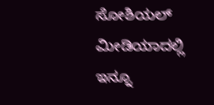ಸೋಶಿಯಲ್ ಮೀಡಿಯಾದಲ್ಲಿ ಇನ್ನೂ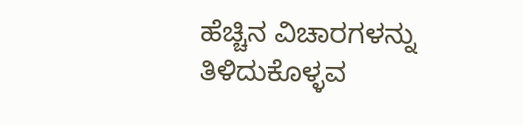ಹೆಚ್ಚಿನ ವಿಚಾರಗಳನ್ನು ತಿಳಿದುಕೊಳ್ಳವ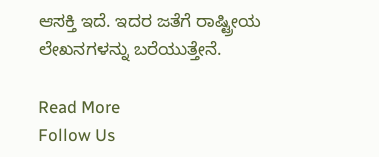ಆಸಕ್ತಿ ಇದೆ. ಇದರ ಜತೆಗೆ ರಾಷ್ಟ್ರೀಯ ಲೇಖನಗಳನ್ನು ಬರೆಯುತ್ತೇನೆ.

Read More
Follow Us